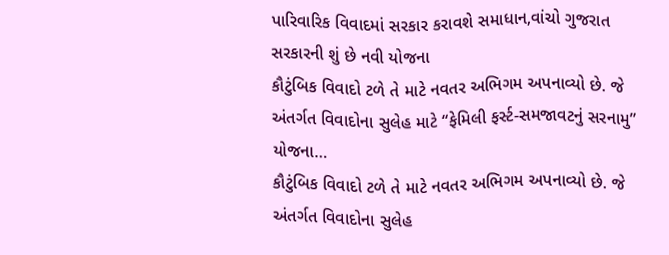પારિવારિક વિવાદમાં સરકાર કરાવશે સમાધાન,વાંચો ગુજરાત સરકારની શું છે નવી યોજના
કૌટુંબિક વિવાદો ટળે તે માટે નવતર અભિગમ અપનાવ્યો છે. જે અંતર્ગત વિવાદોના સુલેહ માટે “ફેમિલી ફર્સ્ટ-સમજાવટનું સરનામુ” યોજના…
કૌટુંબિક વિવાદો ટળે તે માટે નવતર અભિગમ અપનાવ્યો છે. જે અંતર્ગત વિવાદોના સુલેહ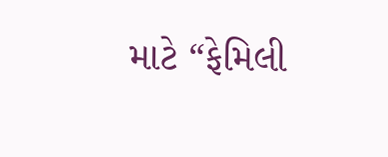માટે “ફેમિલી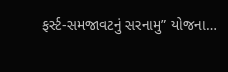ફર્સ્ટ-સમજાવટનું સરનામુ” યોજના…